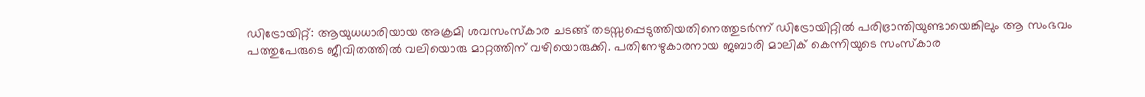ഡിട്രോയിറ്റ്: ആയുധധാരിയായ അക്രമി ശവസംസ്കാര ചടങ്ങ് തടസ്സപ്പെടുത്തിയതിനെത്തുടർന്ന് ഡിട്രോയിറ്റിൽ പരിഭ്രാന്തിയുണ്ടായെങ്കിലും ആ സംഭവം പത്തുപേരുടെ ജീവിതത്തിൽ വലിയൊരു മാറ്റത്തിന് വഴിയൊരുക്കി. പതിനേഴുകാരനായ ജബാരി മാലിക് കെന്നിയുടെ സംസ്കാര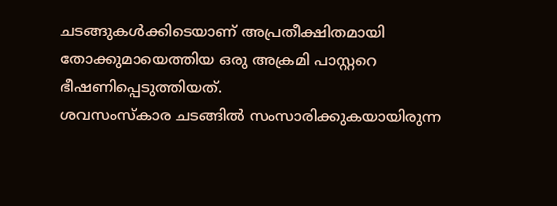ചടങ്ങുകൾക്കിടെയാണ് അപ്രതീക്ഷിതമായി തോക്കുമായെത്തിയ ഒരു അക്രമി പാസ്റ്ററെ ഭീഷണിപ്പെടുത്തിയത്.
ശവസംസ്കാര ചടങ്ങിൽ സംസാരിക്കുകയായിരുന്ന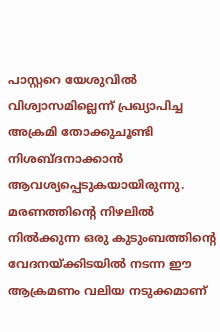പാസ്റ്ററെ യേശുവിൽ വിശ്വാസമില്ലെന്ന് പ്രഖ്യാപിച്ച അക്രമി തോക്കുചൂണ്ടി നിശബ്ദനാക്കാൻ ആവശ്യപ്പെടുകയായിരുന്നു. മരണത്തിന്റെ നിഴലിൽ നിൽക്കുന്ന ഒരു കുടുംബത്തിന്റെ വേദനയ്ക്കിടയിൽ നടന്ന ഈ ആക്രമണം വലിയ നടുക്കമാണ്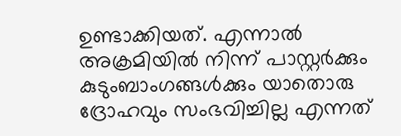ഉണ്ടാക്കിയത്. എന്നാൽ അക്രമിയിൽ നിന്ന് പാസ്റ്റർക്കും കുടുംബാംഗങ്ങൾക്കും യാതൊരു ദ്രോഹവും സംഭവിച്ചില്ല എന്നത്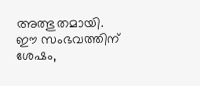അത്ഭുതമായി. ഈ സംഭവത്തിന് ശേഷം,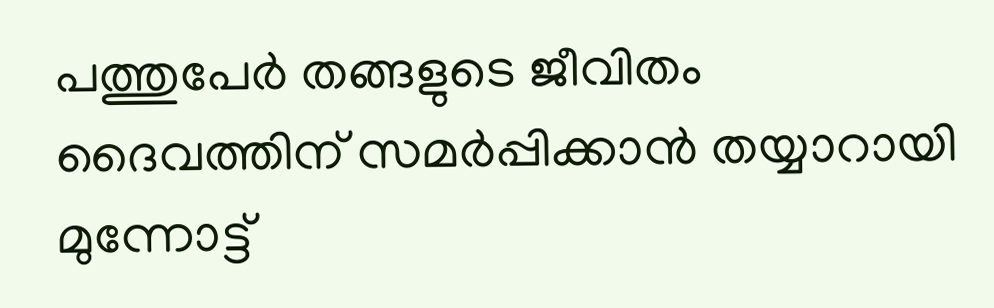പത്തുപേർ തങ്ങളുടെ ജീവിതം ദൈവത്തിന് സമർപ്പിക്കാൻ തയ്യാറായി മുന്നോട്ട്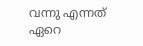വന്നു എന്നത് ഏറെ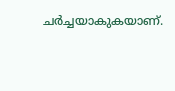ചർച്ചയാകുകയാണ്.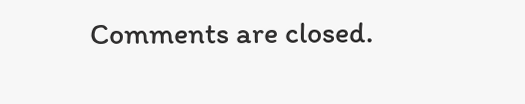Comments are closed.